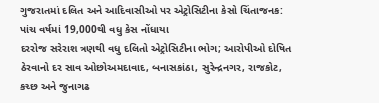ગુજરાતમાં દલિત અને આદિવાસીઓ પર એટ્રોસિટીના કેસો ચિંતાજનક: પાંચ વર્ષમાં 19,000થી વધુ કેસ નોંધાયા
દરરોજ સરેરાશ ત્રણથી વધુ દલિતો એટ્રોસિટીના ભોગ; આરોપીઓ દોષિત ઠેરવાનો દર સાવ ઓછોઅમદાવાદ, બનાસકાંઠા, સુરેન્દ્રનગર, રાજકોટ, કચ્છ અને જુનાગઢ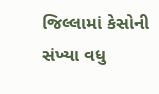જિલ્લામાં કેસોની સંખ્યા વધુ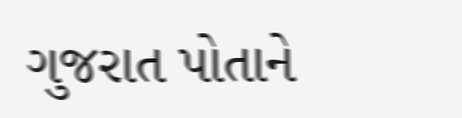ગુજરાત પોતાને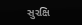સુરક્ષિ